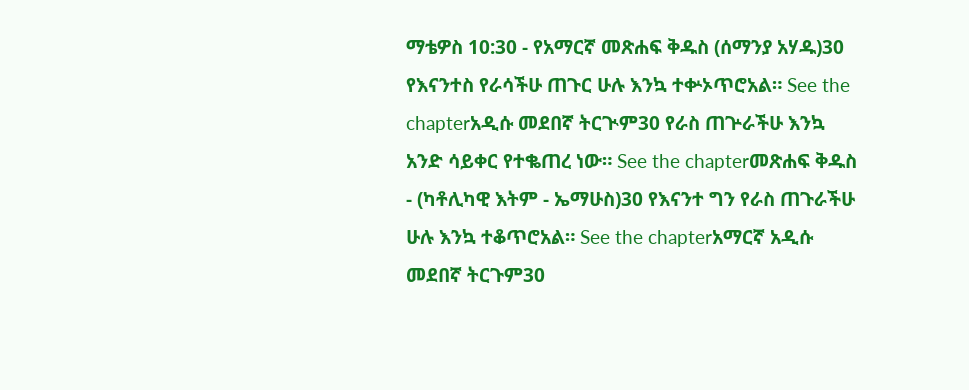ማቴዎስ 10:30 - የአማርኛ መጽሐፍ ቅዱስ (ሰማንያ አሃዱ)30 የእናንተስ የራሳችሁ ጠጉር ሁሉ እንኳ ተቍኦጥሮአል። See the chapterአዲሱ መደበኛ ትርጒም30 የራስ ጠጕራችሁ እንኳ አንድ ሳይቀር የተቈጠረ ነው። See the chapterመጽሐፍ ቅዱስ - (ካቶሊካዊ እትም - ኤማሁስ)30 የእናንተ ግን የራስ ጠጉራችሁ ሁሉ እንኳ ተቆጥሮአል። See the chapterአማርኛ አዲሱ መደበኛ ትርጉም30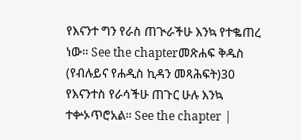የእናንተ ግን የራስ ጠጒራችሁ እንኳ የተቈጠረ ነው። See the chapterመጽሐፍ ቅዱስ (የብሉይና የሐዲስ ኪዳን መጻሕፍት)30 የእናንተስ የራሳችሁ ጠጉር ሁሉ እንኳ ተቍኦጥሮአል። See the chapter |